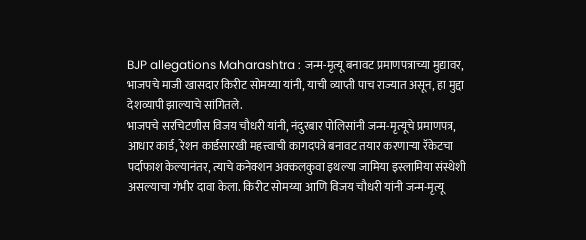BJP allegations Maharashtra : जन्म-मृत्यू बनावट प्रमाणपत्राच्या मुद्यावर, भाजपचे माजी खासदार किरीट सोमय्या यांनी, याची व्याप्ती पाच राज्यात असून, हा मुद्दा देशव्यापी झाल्याचे सांगितले.
भाजपचे सरचिटणीस विजय चौधरी यांनी, नंदुरबार पोलिसांनी जन्म-मृत्यूचे प्रमाणपत्र, आधार कार्ड, रेशन कार्डसारखी महत्त्वाची कागदपत्रे बनावट तयार करणाऱ्या रॅकेटचा पर्दाफाश केल्यानंतर, त्याचे कनेक्शन अक्कलकुवा इथल्या जामिया इस्लामिया संस्थेशी असल्याचा गंभीर दावा केला. किरीट सोमय्या आणि विजय चौधरी यांनी जन्म-मृत्यू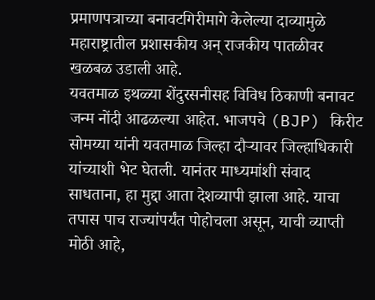प्रमाणपत्राच्या बनावटगिरीमागे केलेल्या दाव्यामुळे महाराष्ट्रातील प्रशासकीय अन् राजकीय पातळीवर खळबळ उडाली आहे.
यवतमाळ इथळ्या शेंदुरसनीसह विविध ठिकाणी बनावट जन्म नोंदी आढळल्या आहेत. भाजपचे (BJP) किरीट सोमय्या यांनी यवतमाळ जिल्हा दौऱ्यावर जिल्हाधिकारी यांच्याशी भेट घेतली. यानंतर माध्यमांशी संवाद साधताना, हा मुद्दा आता देशव्यापी झाला आहे. याचा तपास पाच राज्यांपर्यंत पोहोचला असून, याची व्याप्ती मोठी आहे,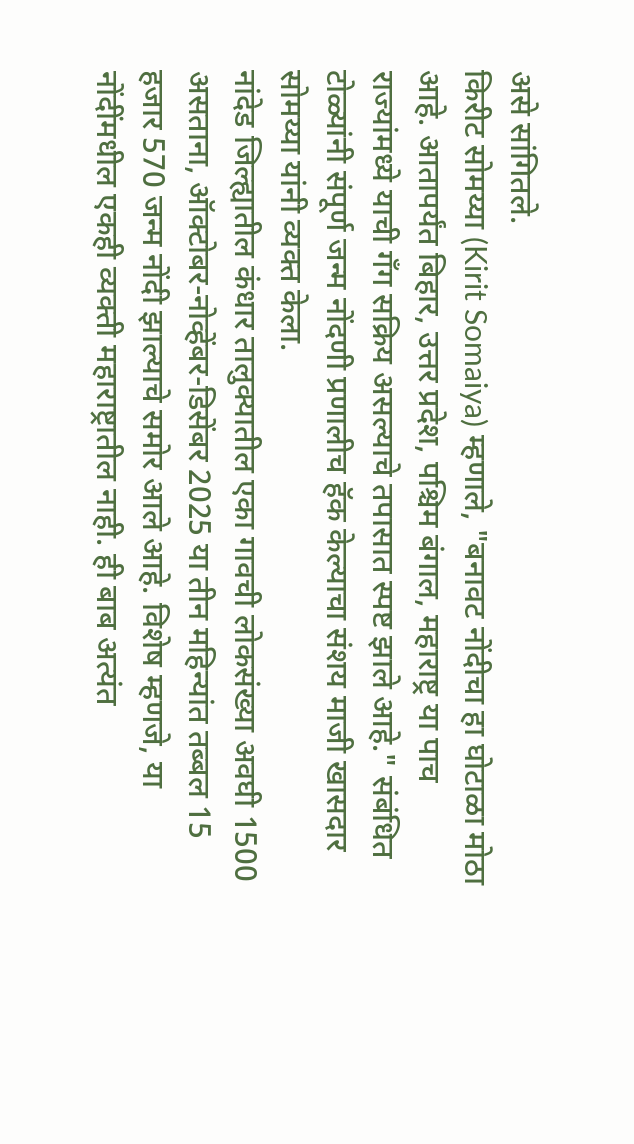असे सांगितले.
किरीट सोमय्या (Kirit Somaiya) म्हणाले, "बनावट नोंदीचा हा घोटाळा मोठा आहे. आतापर्यंत बिहार, उत्तर प्रदेश, पश्चिम बंगाल, महाराष्ट्र या पाच राज्यांमध्ये याची गँग सक्रिय असल्याचे तपासात स्पष्ट झाले आहे." संबंधित टोळ्यांनी संपूर्ण जन्म नोंदणी प्रणालीच हॅक केल्याचा संशय माजी खासदार सोमय्या यांनी व्यक्त केला.
नांदेड जिल्ह्यातील कंधार तालुक्यातील एका गावची लोकसंख्या अवघी 1500 असताना, ऑक्टोबर-नोव्हेंबर-डिसेंबर 2025 या तीन महिन्यांत तब्बल 15 हजार 570 जन्म नोंदी झाल्याचे समोर आले आहे. विशेष म्हणजे, या नोंदींमधील एकही व्यक्ती महाराष्ट्रातील नाही. ही बाब अत्यंत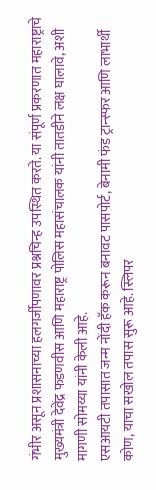गंभीर असून प्रशासनाच्या हलगर्जीपणावर प्रश्नचिन्ह उपस्थित करते. या संपूर्ण प्रकरणात महाराष्ट्राचे मुख्यमंत्री देवेंद्र फडणवीस आणि महाराष्ट्र पोलिस महासंचालक यांनी तातडीने लक्ष घालावे, अशी मागणी सोमय्या यांनी केली आहे.
एसआयटी तपासात जन्म नोंदी हॅक करून बनावट पासपोर्ट, बेनामी फंड ट्रान्स्फर आणि लाभार्थी कोण, याचा सखोल तपास सुरू आहे. स्लिपर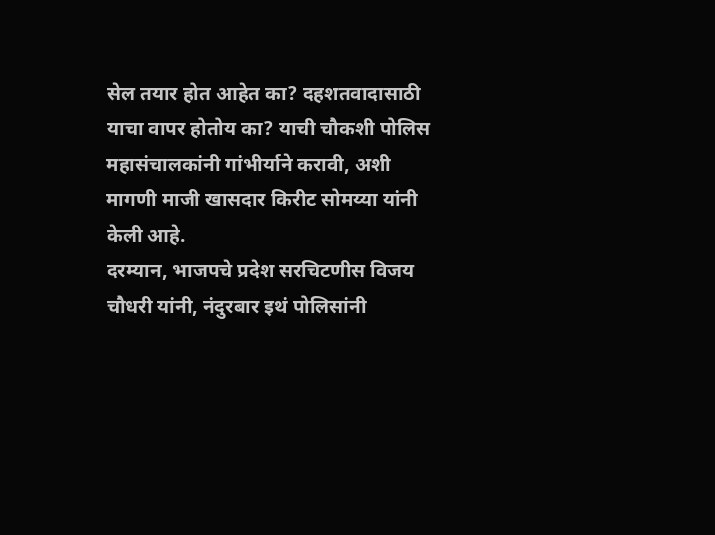सेल तयार होत आहेत का? दहशतवादासाठी याचा वापर होतोय का? याची चौकशी पोलिस महासंचालकांनी गांभीर्याने करावी, अशी मागणी माजी खासदार किरीट सोमय्या यांनी केली आहे.
दरम्यान, भाजपचे प्रदेश सरचिटणीस विजय चौधरी यांनी, नंदुरबार इथं पोलिसांनी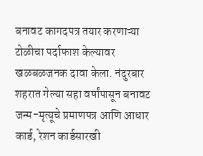बनावट कागदपत्र तयार करणाऱ्या टोळीचा पर्दाफाश केल्यावर खळबळजनक दावा केला. नंदुरबार शहरात गेल्या सहा वर्षांपासून बनावट जन्म-मृत्यूचे प्रमाणपत्र आणि आधार कार्ड, रेशन कार्डसारखी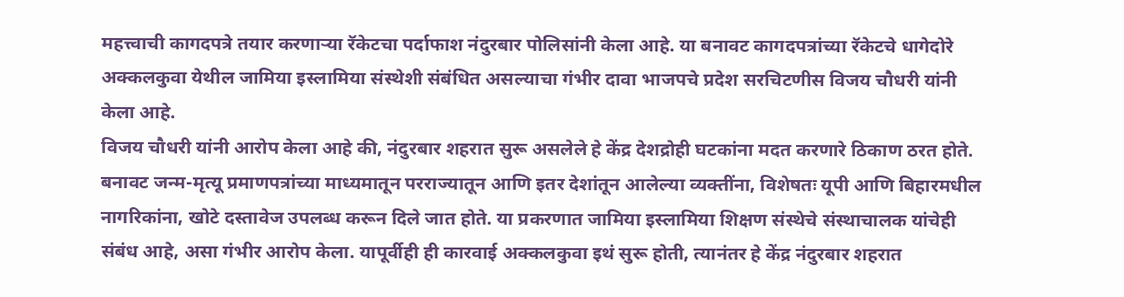महत्त्वाची कागदपत्रे तयार करणाऱ्या रॅकेटचा पर्दाफाश नंदुरबार पोलिसांनी केला आहे. या बनावट कागदपत्रांच्या रॅकेटचे धागेदोरे अक्कलकुवा येथील जामिया इस्लामिया संस्थेशी संबंधित असल्याचा गंभीर दावा भाजपचे प्रदेश सरचिटणीस विजय चौधरी यांनी केला आहे.
विजय चौधरी यांनी आरोप केला आहे की, नंदुरबार शहरात सुरू असलेले हे केंद्र देशद्रोही घटकांना मदत करणारे ठिकाण ठरत होते. बनावट जन्म-मृत्यू प्रमाणपत्रांच्या माध्यमातून परराज्यातून आणि इतर देशांतून आलेल्या व्यक्तींना, विशेषतः यूपी आणि बिहारमधील नागरिकांना, खोटे दस्तावेज उपलब्ध करून दिले जात होते. या प्रकरणात जामिया इस्लामिया शिक्षण संस्थेचे संस्थाचालक यांचेही संबंध आहे, असा गंभीर आरोप केला. यापूर्वीही ही कारवाई अक्कलकुवा इथं सुरू होती, त्यानंतर हे केंद्र नंदुरबार शहरात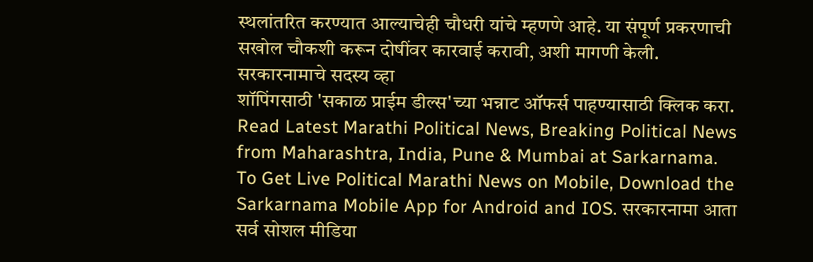स्थलांतरित करण्यात आल्याचेही चौधरी यांचे म्हणणे आहे. या संपूर्ण प्रकरणाची सखोल चौकशी करून दोषींवर कारवाई करावी, अशी मागणी केली.
सरकारनामाचे सदस्य व्हा
शॉपिंगसाठी 'सकाळ प्राईम डील्स'च्या भन्नाट ऑफर्स पाहण्यासाठी क्लिक करा.
Read Latest Marathi Political News, Breaking Political News from Maharashtra, India, Pune & Mumbai at Sarkarnama. To Get Live Political Marathi News on Mobile, Download the Sarkarnama Mobile App for Android and IOS. सरकारनामा आता सर्व सोशल मीडिया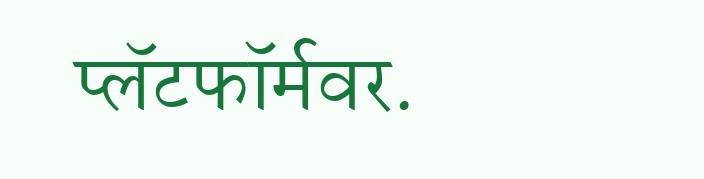प्लॅटफॉर्मवर.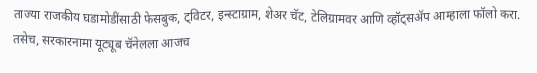ताज्या राजकीय घडामोडींसाठी फेसबुक, ट्विटर, इन्स्टाग्राम, शेअर चॅट, टेलिग्रामवर आणि व्हॉट्सॲप आम्हाला फॉलो करा. तसेच, सरकारनामा यूट्यूब चॅनेलला आजच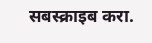सबस्क्राइब करा.